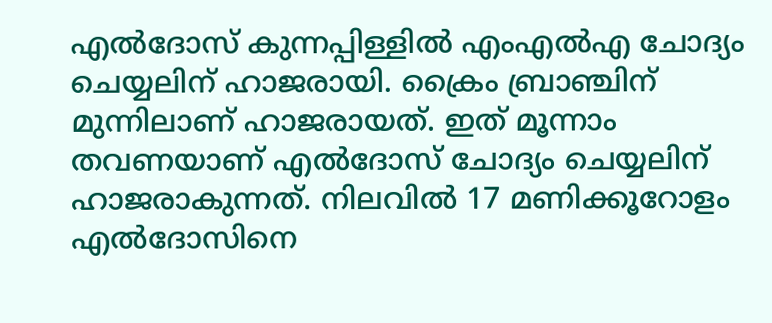എൽദോസ് കുന്നപ്പിള്ളിൽ എംഎൽഎ ചോദ്യം ചെയ്യലിന് ഹാജരായി. ക്രൈം ബ്രാഞ്ചിന് മുന്നിലാണ് ഹാജരായത്. ഇത് മൂന്നാം തവണയാണ് എൽദോസ് ചോദ്യം ചെയ്യലിന് ഹാജരാകുന്നത്. നിലവിൽ 17 മണിക്കൂറോളം എൽദോസിനെ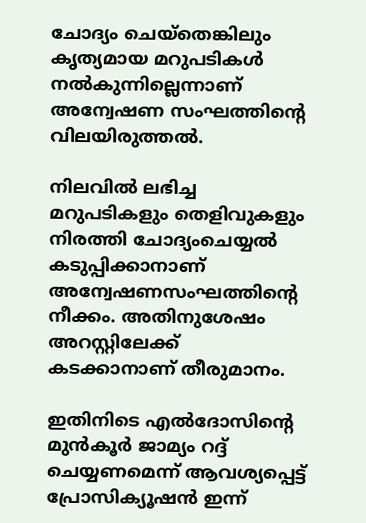ചോദ്യം ചെയ്‌തെങ്കിലും കൃത്യമായ മറുപടികൾ നൽകുന്നില്ലെന്നാണ് അന്വേഷണ സംഘത്തിന്റെ വിലയിരുത്തൽ.

നിലവിൽ ലഭിച്ച മറുപടികളും തെളിവുകളും നിരത്തി ചോദ്യംചെയ്യൽ കടുപ്പിക്കാനാണ് അന്വേഷണസംഘത്തിന്റെ നീക്കം. അതിനുശേഷം അറസ്റ്റിലേക്ക് കടക്കാനാണ് തീരുമാനം.

ഇതിനിടെ എൽദോസിന്റെ മുൻകൂർ ജാമ്യം റദ്ദ് ചെയ്യണമെന്ന് ആവശ്യപ്പെട്ട് പ്രോസിക്യൂഷൻ ഇന്ന്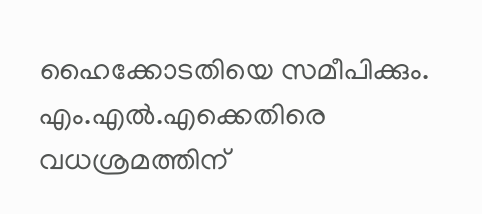ഹൈക്കോടതിയെ സമീപിക്കും. എം.എൽ.എക്കെതിരെ വധശ്രമത്തിന്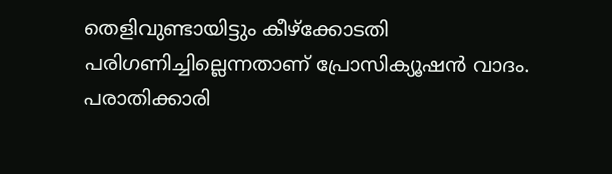തെളിവുണ്ടായിട്ടും കീഴ്‌ക്കോടതി പരിഗണിച്ചില്ലെന്നതാണ് പ്രോസിക്യൂഷൻ വാദം. പരാതിക്കാരി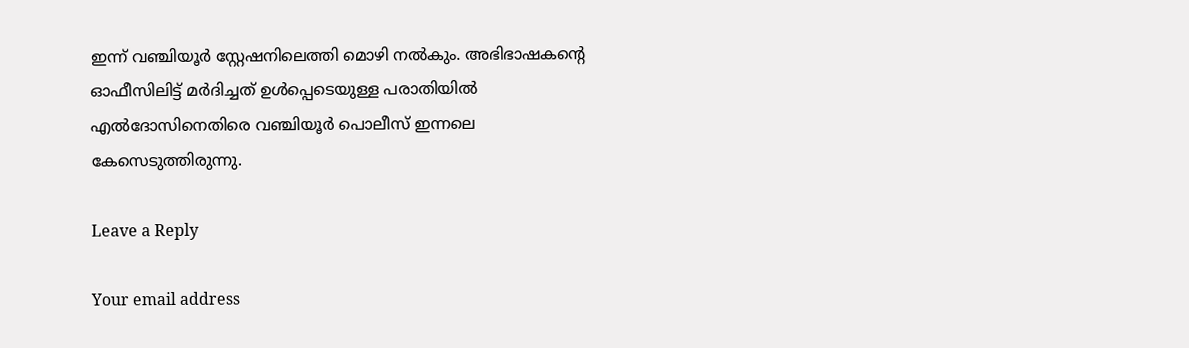ഇന്ന് വഞ്ചിയൂർ സ്റ്റേഷനിലെത്തി മൊഴി നൽകും. അഭിഭാഷകന്റെ ഓഫീസിലിട്ട് മർദിച്ചത് ഉൾപ്പെടെയുള്ള പരാതിയിൽ എൽദോസിനെതിരെ വഞ്ചിയൂർ പൊലീസ് ഇന്നലെ കേസെടുത്തിരുന്നു.

Leave a Reply

Your email address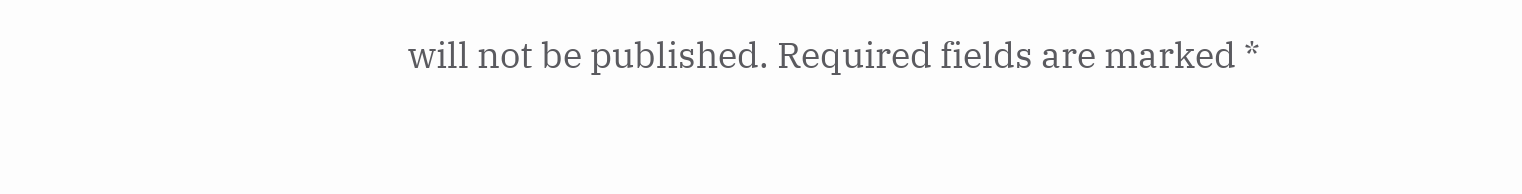will not be published. Required fields are marked *